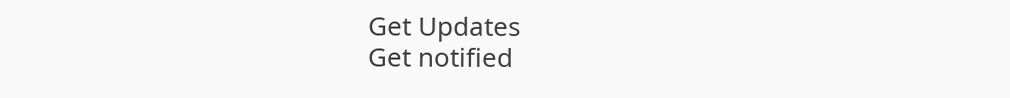Get Updates
Get notified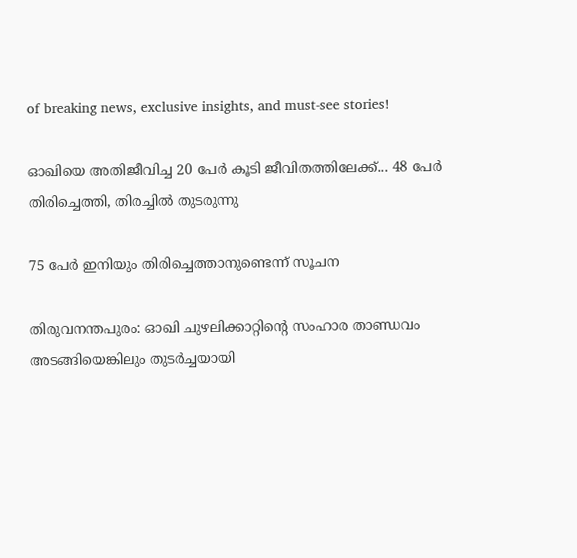of breaking news, exclusive insights, and must-see stories!

ഓഖിയെ അതിജീവിച്ച 20 പേര്‍ കൂടി ജീവിതത്തിലേക്ക്... 48 പേര്‍ തിരിച്ചെത്തി, തിരച്ചില്‍ തുടരുന്നു

75 പേര്‍ ഇനിയും തിരിച്ചെത്താനുണ്ടെന്ന് സൂചന

തിരുവനന്തപുരം: ഓഖി ചുഴലിക്കാറ്റിന്റെ സംഹാര താണ്ഡവം അടങ്ങിയെങ്കിലും തുടര്‍ച്ചയായി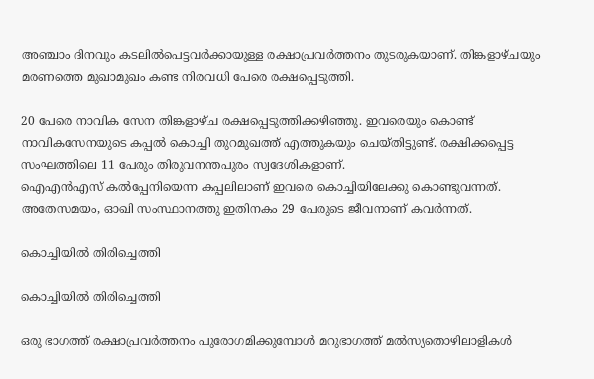അഞ്ചാം ദിനവും കടലില്‍പെട്ടവര്‍ക്കായുള്ള രക്ഷാപ്രവര്‍ത്തനം തുടരുകയാണ്. തിങ്കളാഴ്ചയും മരണത്തെ മുഖാമുഖം കണ്ട നിരവധി പേരെ രക്ഷപ്പെടുത്തി.

20 പേരെ നാവിക സേന തിങ്കളാഴ്ച രക്ഷപ്പെടുത്തിക്കഴിഞ്ഞു. ഇവരെയും കൊണ്ട് നാവികസേനയുടെ കപ്പല്‍ കൊച്ചി തുറമുഖത്ത് എത്തുകയും ചെയ്തിട്ടുണ്ട്. രക്ഷിക്കപ്പെട്ട സംഘത്തിലെ 11 പേരും തിരുവനന്തപുരം സ്വദേശികളാണ്.
ഐഎന്‍എസ് കല്‍പ്പേനിയെന്ന കപ്പലിലാണ് ഇവരെ കൊച്ചിയിലേക്കു കൊണ്ടുവന്നത്.
അതേസമയം, ഓഖി സംസ്ഥാനത്തു ഇതിനകം 29 പേരുടെ ജീവനാണ് കവര്‍ന്നത്.

കൊച്ചിയില്‍ തിരിച്ചെത്തി

കൊച്ചിയില്‍ തിരിച്ചെത്തി

ഒരു ഭാഗത്ത് രക്ഷാപ്രവര്‍ത്തനം പുരോഗമിക്കുമ്പോള്‍ മറുഭാഗത്ത് മല്‍സ്യതൊഴിലാളികള്‍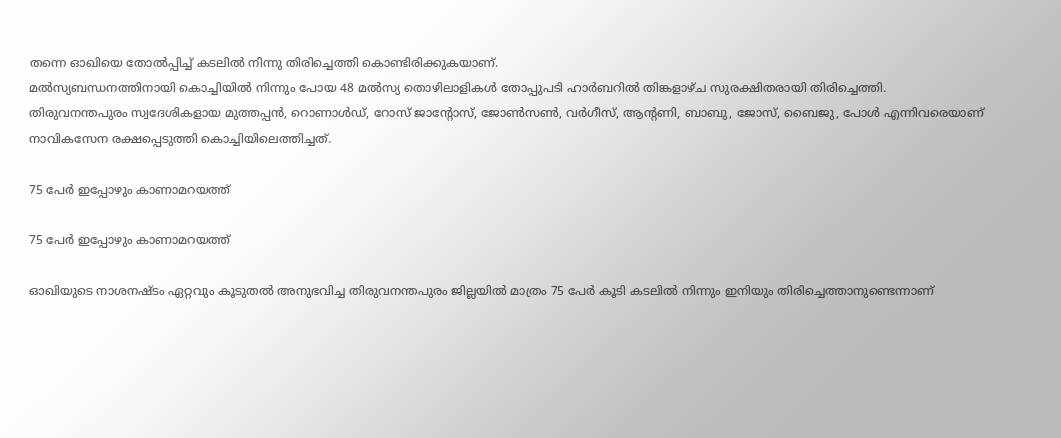തന്നെ ഓഖിയെ തോല്‍പ്പിച്ച് കടലില്‍ നിന്നു തിരിച്ചെത്തി കൊണ്ടിരിക്കുകയാണ്.
മല്‍സ്യബന്ധനത്തിനായി കൊച്ചിയില്‍ നിന്നും പോയ 48 മല്‍സ്യ തൊഴിലാളികള്‍ തോപ്പുപടി ഹാര്‍ബറില്‍ തിങ്കളാഴ്ച സുരക്ഷിതരായി തിരിച്ചെത്തി.
തിരുവനന്തപുരം സ്വദേശികളായ മുത്തപ്പന്‍, റൊണാള്‍ഡ്, റോസ് ജാന്റോസ്, ജോണ്‍സണ്‍, വര്‍ഗീസ്, ആന്റണി, ബാബു, ജോസ്, ബൈജു, പോള്‍ എന്നിവരെയാണ് നാവികസേന രക്ഷപ്പെടുത്തി കൊച്ചിയിലെത്തിച്ചത്.

75 പേര്‍ ഇപ്പോഴും കാണാമറയത്ത്

75 പേര്‍ ഇപ്പോഴും കാണാമറയത്ത്

ഓഖിയുടെ നാശനഷ്ടം ഏറ്റവും കൂടുതല്‍ അനുഭവിച്ച തിരുവനന്തപുരം ജില്ലയില്‍ മാത്രം 75 പേര്‍ കൂടി കടലില്‍ നിന്നും ഇനിയും തിരിച്ചെത്താനുണ്ടെന്നാണ്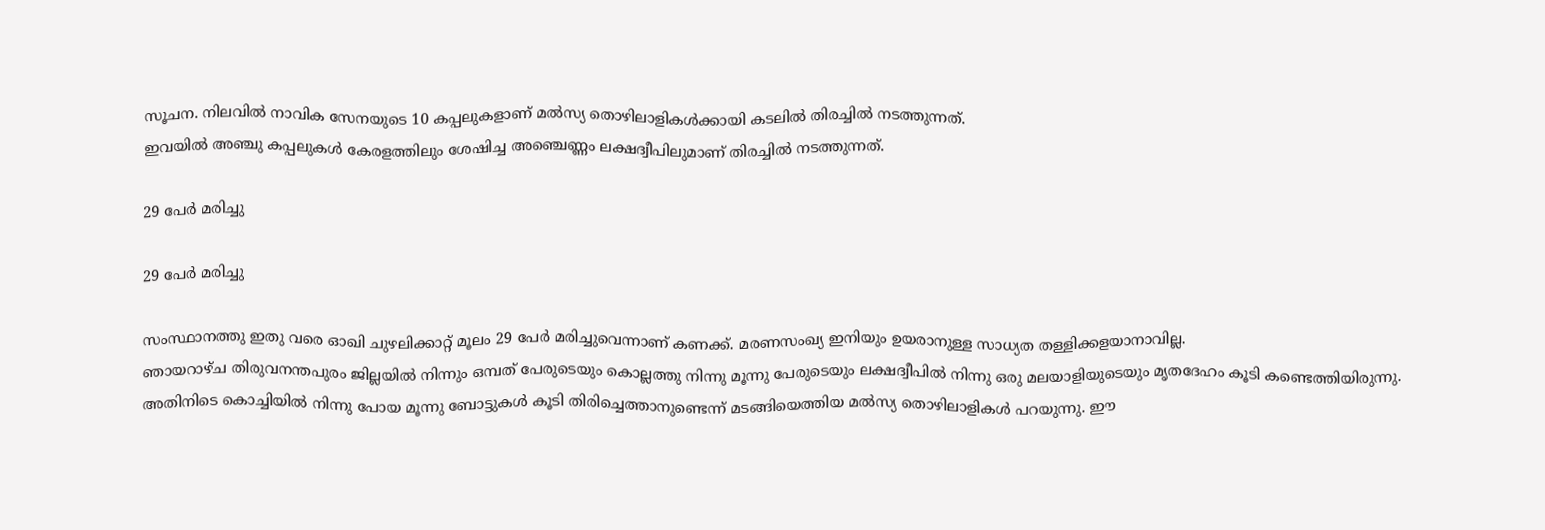സൂചന. നിലവില്‍ നാവിക സേനയുടെ 10 കപ്പലുകളാണ് മല്‍സ്യ തൊഴിലാളികള്‍ക്കായി കടലില്‍ തിരച്ചില്‍ നടത്തുന്നത്.
ഇവയില്‍ അഞ്ചു കപ്പലുകള്‍ കേരളത്തിലും ശേഷിച്ച അഞ്ചെണ്ണം ലക്ഷദ്വീപിലുമാണ് തിരച്ചില്‍ നടത്തുന്നത്.

29 പേര്‍ മരിച്ചു

29 പേര്‍ മരിച്ചു

സംസ്ഥാനത്തു ഇതു വരെ ഓഖി ചുഴലിക്കാറ്റ് മൂലം 29 പേര്‍ മരിച്ചുവെന്നാണ് കണക്ക്. മരണസംഖ്യ ഇനിയും ഉയരാനുള്ള സാധ്യത തള്ളിക്കളയാനാവില്ല.
ഞായറാഴ്ച തിരുവനന്തപുരം ജില്ലയില്‍ നിന്നും ഒമ്പത് പേരുടെയും കൊല്ലത്തു നിന്നു മൂന്നു പേരുടെയും ലക്ഷദ്വീപില്‍ നിന്നു ഒരു മലയാളിയുടെയും മൃതദേഹം കൂടി കണ്ടെത്തിയിരുന്നു.
അതിനിടെ കൊച്ചിയില്‍ നിന്നു പോയ മൂന്നു ബോട്ടുകള്‍ കൂടി തിരിച്ചെത്താനുണ്ടെന്ന് മടങ്ങിയെത്തിയ മല്‍സ്യ തൊഴിലാളികള്‍ പറയുന്നു. ഈ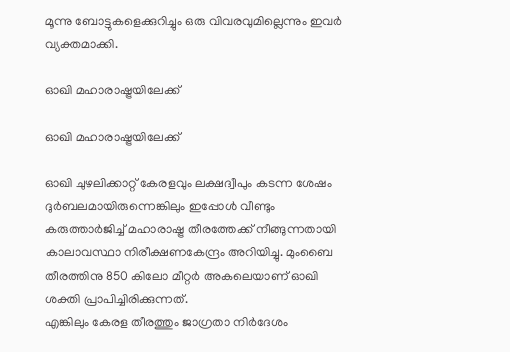മൂന്നു ബോട്ടുകളെക്കുറിച്ചും ഒരു വിവരവുമില്ലെന്നും ഇവര്‍ വ്യക്തമാക്കി.

ഓഖി മഹാരാഷ്ട്രയിലേക്ക്

ഓഖി മഹാരാഷ്ട്രയിലേക്ക്

ഓഖി ചുഴലിക്കാറ്റ് കേരളവും ലക്ഷദ്വീപും കടന്ന ശേഷം ദുര്‍ബലമായിരുന്നെങ്കിലും ഇപ്പോള്‍ വീണ്ടും കരുത്താര്‍ജിച്ച് മഹാരാഷ്ട്ര തീരത്തേക്ക് നീങ്ങുന്നതായി കാലാവസ്ഥാ നിരീക്ഷണകേന്ദ്രം അറിയിച്ചു. മുംബൈ തീരത്തിനു 850 കിലോ മീറ്റര്‍ അകലെയാണ് ഓഖി ശക്തി പ്രാപിച്ചിരിക്കുന്നത്.
എങ്കിലും കേരള തീരത്തും ജാഗ്രതാ നിര്‍ദേശം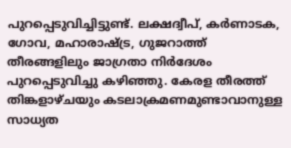പുറപ്പെടുവിച്ചിട്ടുണ്ട്. ലക്ഷദ്വീപ്, കര്‍ണാടക, ഗോവ, മഹാരാഷ്ട്ര, ഗുജറാത്ത് തീരങ്ങളിലും ജാഗ്രതാ നിര്‍ദേശം പുറപ്പെടുവിച്ചു കഴിഞ്ഞു. കേരള തീരത്ത് തിങ്കളാഴ്ചയും കടലാക്രമണമുണ്ടാവാനുള്ള സാധ്യത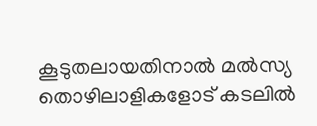കൂടുതലായതിനാല്‍ മല്‍സ്യ തൊഴിലാളികളോട് കടലില്‍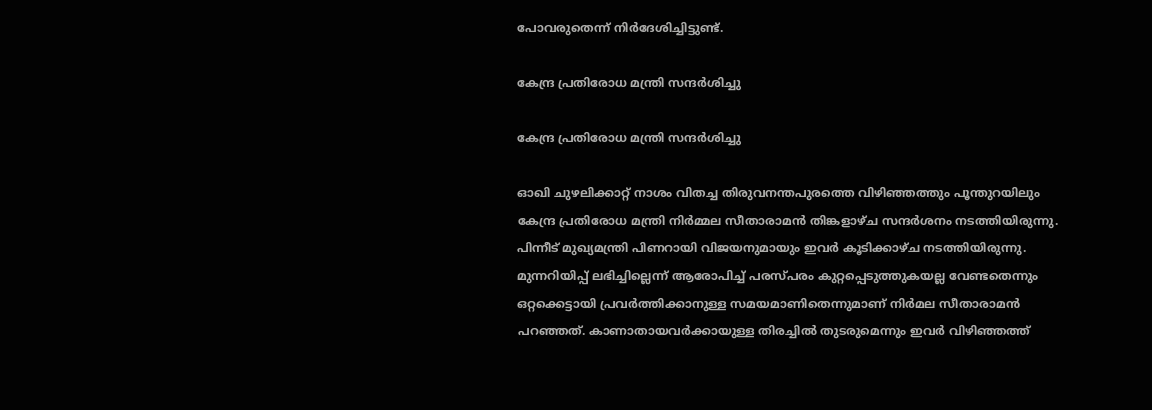പോവരുതെന്ന് നിര്‍ദേശിച്ചിട്ടുണ്ട്.

കേന്ദ്ര പ്രതിരോധ മന്ത്രി സന്ദര്‍ശിച്ചു

കേന്ദ്ര പ്രതിരോധ മന്ത്രി സന്ദര്‍ശിച്ചു

ഓഖി ചുഴലിക്കാറ്റ് നാശം വിതച്ച തിരുവനന്തപുരത്തെ വിഴിഞ്ഞത്തും പൂന്തുറയിലും കേന്ദ്ര പ്രതിരോധ മന്ത്രി നിര്‍മ്മല സീതാരാമന്‍ തിങ്കളാഴ്ച സന്ദര്‍ശനം നടത്തിയിരുന്നു. പിന്നീട് മുഖ്യമന്ത്രി പിണറായി വിജയനുമായും ഇവര്‍ കൂടിക്കാഴ്ച നടത്തിയിരുന്നു.
മുന്നറിയിപ്പ് ലഭിച്ചില്ലെന്ന് ആരോപിച്ച് പരസ്പരം കുറ്റപ്പെടുത്തുകയല്ല വേണ്ടതെന്നും ഒറ്റക്കെട്ടായി പ്രവര്‍ത്തിക്കാനുള്ള സമയമാണിതെന്നുമാണ് നിര്‍മല സീതാരാമന്‍ പറഞ്ഞത്. കാണാതായവര്‍ക്കായുള്ള തിരച്ചില്‍ തുടരുമെന്നും ഇവര്‍ വിഴിഞ്ഞത്ത്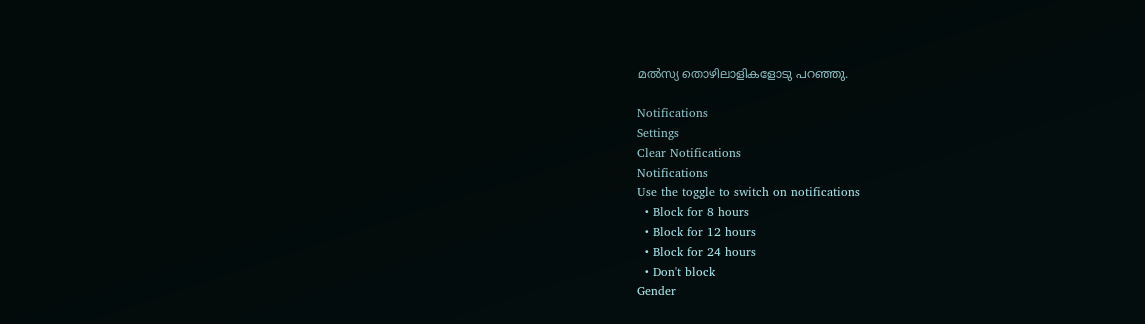മല്‍സ്യ തൊഴിലാളികളോടു പറഞ്ഞു.

Notifications
Settings
Clear Notifications
Notifications
Use the toggle to switch on notifications
  • Block for 8 hours
  • Block for 12 hours
  • Block for 24 hours
  • Don't block
Gender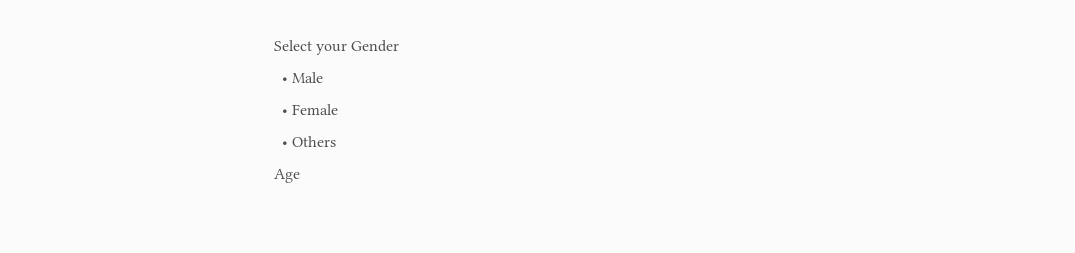Select your Gender
  • Male
  • Female
  • Others
Age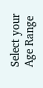Select your Age Range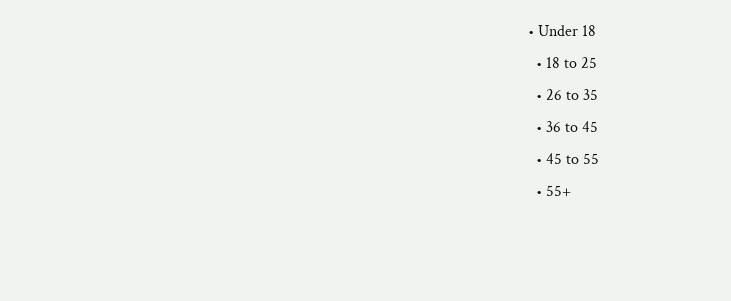• Under 18
  • 18 to 25
  • 26 to 35
  • 36 to 45
  • 45 to 55
  • 55+